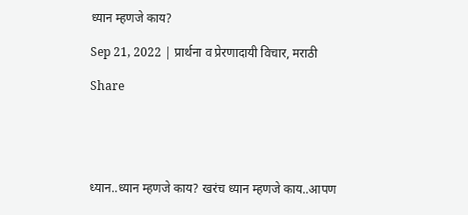ध्यान म्हणजे काय?

Sep 21, 2022 | प्रार्थना व प्रेरणादायी विचार, मराठी

Share





ध्यान..ध्यान म्हणजे काय? खरंच ध्यान म्हणजे काय..आपण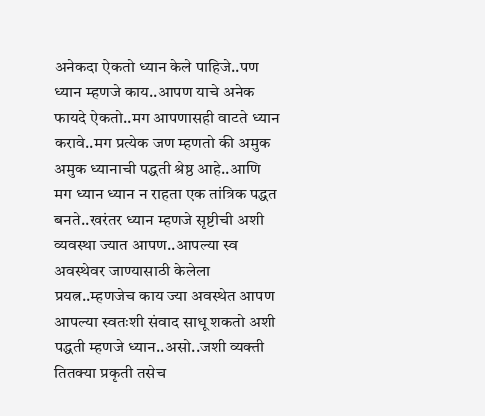अनेकदा ऐकतो ध्यान केले पाहिजे..पण ध्यान म्हणजे काय..आपण याचे अनेक फायदे ऐकतो..मग आपणासही वाटते ध्यान करावे..मग प्रत्येक जण म्हणतो की अमुक अमुक ध्यानाची पद्धती श्रेष्ठ आहे..आणि मग ध्यान ध्यान न राहता एक तांत्रिक पद्धत बनते..खरंतर ध्यान म्हणजे सृष्टीची अशी व्यवस्था ज्यात आपण..आपल्या स्व अवस्थेवर जाण्यासाठी केलेला प्रयत्न..म्हणजेच काय ज्या अवस्थेत आपण आपल्या स्वतःशी संवाद साधू शकतो अशी पद्धती म्हणजे ध्यान..असो..जशी व्यक्ती तितक्या प्रकृती तसेच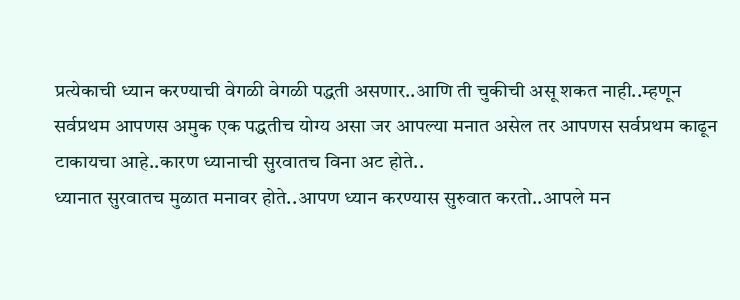प्रत्येकाची ध्यान करण्याची वेगळी वेगळी पद्धती असणार..आणि ती चुकीची असू शकत नाही..म्हणून सर्वप्रथम आपणस अमुक एक पद्धतीच योग्य असा जर आपल्या मनात असेल तर आपणस सर्वप्रथम काढून टाकायचा आहे..कारण ध्यानाची सुरवातच विना अट होते..
ध्यानात सुरवातच मुळात मनावर होते..आपण ध्यान करण्यास सुरुवात करतो..आपले मन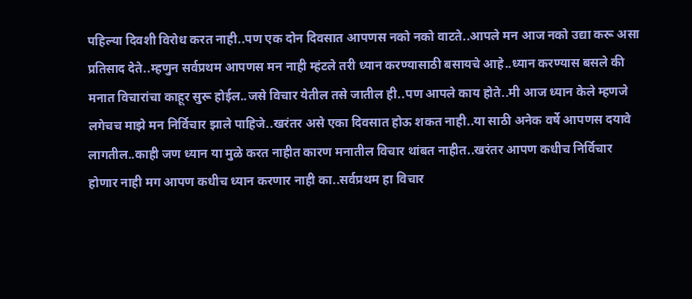पहिल्या दिवशी विरोध करत नाही..पण एक दोन दिवसात आपणस नको नको वाटते..आपले मन आज नको उद्या करू असा प्रतिसाद देते..म्हणुन सर्वप्रथम आपणस मन नाही म्हंटले तरी ध्यान करण्यासाठी बसायचे आहे..ध्यान करण्यास बसले की मनात विचारांचा काहूर सुरू होईल..जसे विचार येतील तसे जातील ही..पण आपले काय होते..मी आज ध्यान केले म्हणजे लगेचच माझे मन निर्विचार झाले पाहिजे..खरंतर असे एका दिवसात होऊ शकत नाही..या साठी अनेक वर्षे आपणस दयावे लागतील..काही जण ध्यान या मुळे करत नाहीत कारण मनातील विचार थांबत नाहीत..खरंतर आपण कधीच निर्विचार होणार नाही मग आपण कधीच ध्यान करणार नाही का..सर्वप्रथम हा विचार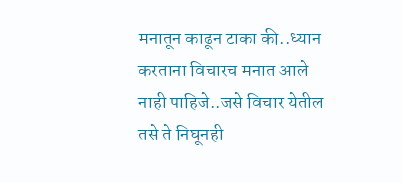मनातून काढून टाका की..ध्यान करताना विचारच मनात आले नाही पाहिजे..जसे विचार येतील तसे ते निघूनही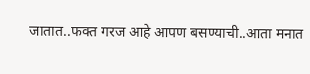जातात..फक्त गरज आहे आपण बसण्याची..आता मनात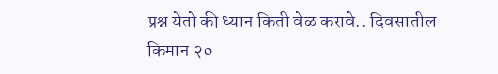प्रश्न येतो की ध्यान किती वेळ करावे.. दिवसातील किमान २०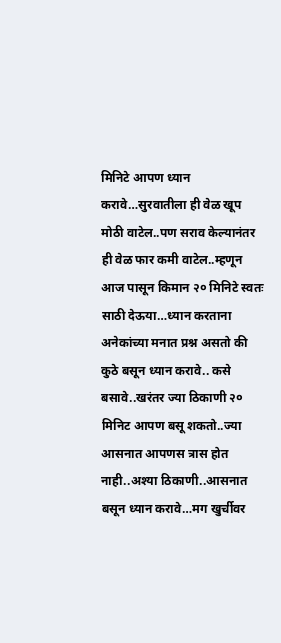मिनिटे आपण ध्यान करावे…सुरवातीला ही वेळ खूप मोठी वाटेल..पण सराव केल्यानंतर ही वेळ फार कमी वाटेल..म्हणून आज पासून किमान २० मिनिटे स्वतः साठी देऊया…ध्यान करताना अनेकांच्या मनात प्रश्न असतो की कुठे बसून ध्यान करावे.. कसे बसावे..खरंतर ज्या ठिकाणी २० मिनिट आपण बसू शकतो..ज्या आसनात आपणस त्रास होत नाही..अश्या ठिकाणी..आसनात बसून ध्यान करावे…मग खुर्चीवर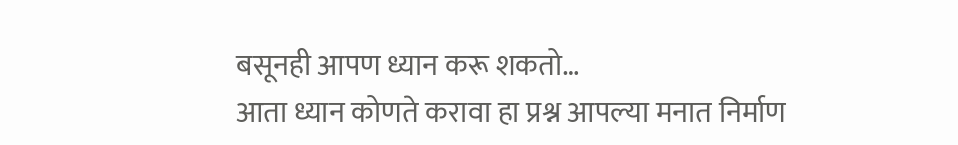बसूनही आपण ध्यान करू शकतो…
आता ध्यान कोणते करावा हा प्रश्न आपल्या मनात निर्माण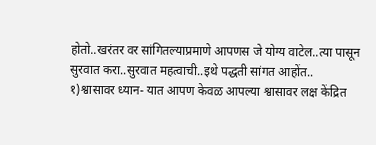होतो..खरंतर वर सांगितल्याप्रमाणे आपणस जे योग्य वाटेल..त्या पासून सुरवात करा..सुरवात महत्वाची..इथे पद्धती सांगत आहोंत..
१)श्वासावर ध्यान- यात आपण केवळ आपल्या श्वासावर लक्ष केंद्रित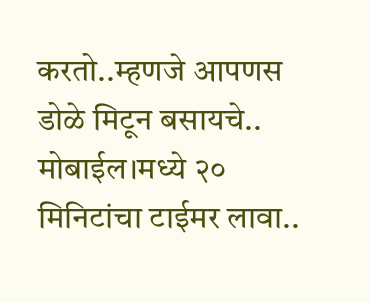करतो..म्हणजे आपणस डोळे मिटून बसायचे.. मोबाईल।मध्ये २० मिनिटांचा टाईमर लावा..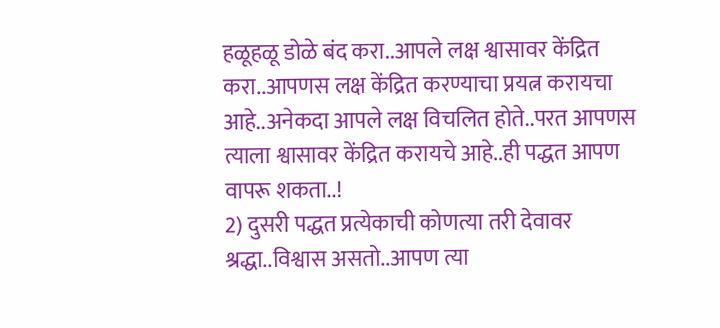हळूहळू डोळे बंद करा..आपले लक्ष श्वासावर केंद्रित करा..आपणस लक्ष केंद्रित करण्याचा प्रयत्न करायचा आहे..अनेकदा आपले लक्ष विचलित होते..परत आपणस त्याला श्वासावर केंद्रित करायचे आहे..ही पद्धत आपण वापरू शकता..!
2) दुसरी पद्धत प्रत्येकाची कोणत्या तरी देवावर श्रद्धा..विश्वास असतो..आपण त्या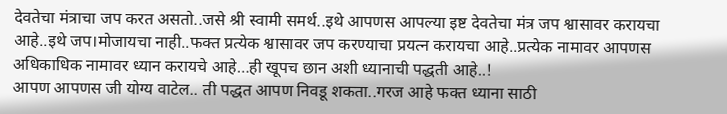देवतेचा मंत्राचा जप करत असतो..जसे श्री स्वामी समर्थ..इथे आपणस आपल्या इष्ट देवतेचा मंत्र जप श्वासावर करायचा आहे..इथे जप।मोजायचा नाही..फक्त प्रत्येक श्वासावर जप करण्याचा प्रयत्न करायचा आहे..प्रत्येक नामावर आपणस अधिकाधिक नामावर ध्यान करायचे आहे…ही खूपच छान अशी ध्यानाची पद्धती आहे..!
आपण आपणस जी योग्य वाटेल.. ती पद्धत आपण निवडू शकता..गरज आहे फक्त ध्याना साठी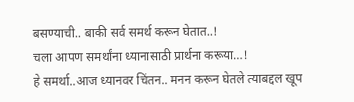बसण्याची.. बाकी सर्व समर्थ करून घेतात..!
चला आपण समर्थांना ध्यानासाठी प्रार्थना करूया…!
हे समर्था..आज ध्यानवर चिंतन.. मनन करून घेतले त्याबद्दल खूप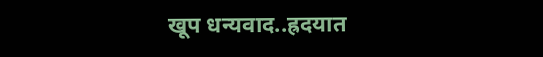खूप धन्यवाद..ह्रदयात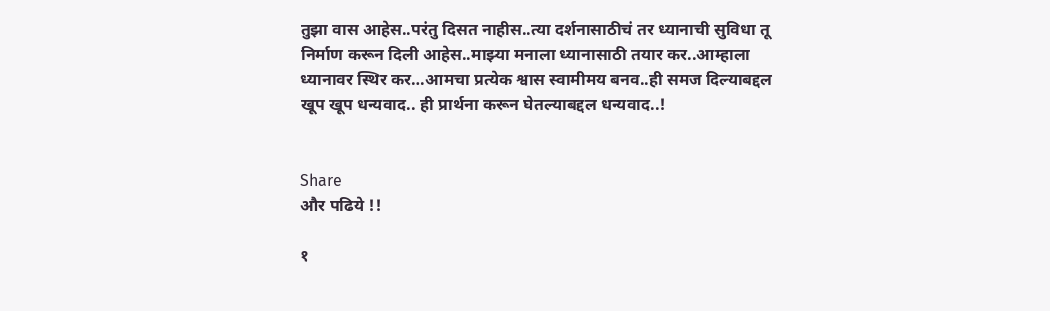तुझा वास आहेस..परंतु दिसत नाहीस..त्या दर्शनासाठीचं तर ध्यानाची सुविधा तू निर्माण करून दिली आहेस..माझ्या मनाला ध्यानासाठी तयार कर..आम्हाला ध्यानावर स्थिर कर…आमचा प्रत्येक श्वास स्वामीमय बनव..ही समज दिल्याबद्दल खूप खूप धन्यवाद.. ही प्रार्थना करून घेतल्याबद्दल धन्यवाद..!


Share
और पढिये !!

१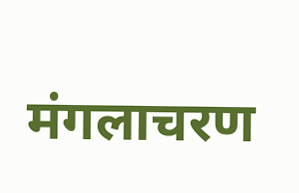मंगलाचरण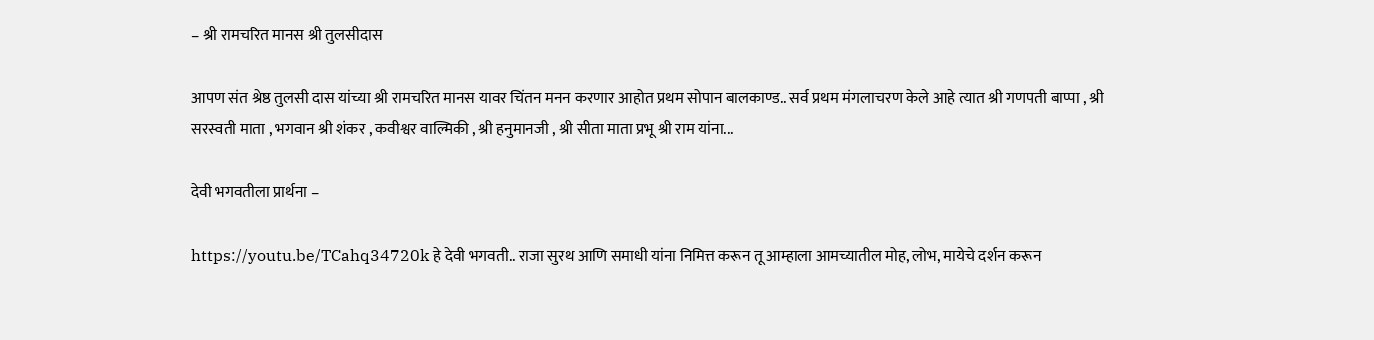– श्री रामचरित मानस श्री तुलसीदास

आपण संत श्रेष्ठ तुलसी दास यांच्या श्री रामचरित मानस यावर चिंतन मनन करणार आहोत प्रथम सोपान बालकाण्ड.. सर्व प्रथम मंगलाचरण केले आहे त्यात श्री गणपती बाप्पा , श्री सरस्वती माता , भगवान श्री शंकर , कवीश्वर वाल्मिकी , श्री हनुमानजी , श्री सीता माता प्रभू श्री राम यांना...

देवी भगवतीला प्रार्थना –

https://youtu.be/TCahq34720k हे देवी भगवती.. राजा सुरथ आणि समाधी यांना निमित्त करून तू आम्हाला आमच्यातील मोह, लोभ, मायेचे दर्शन करून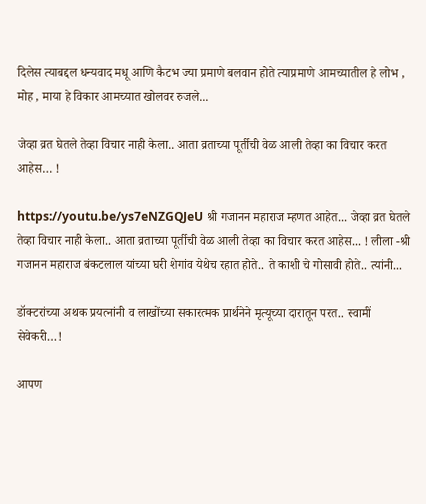दिलेस त्याबद्दल धन्यवाद मधू आणि कैटभ ज्या प्रमाणे बलवान होते त्याप्रमाणे आमच्यातील हे लोभ , मोह , माया हे विकार आमच्यात खोलवर रुजले...

जेव्हा व्रत घेतले तेव्हा विचार नाही केला.. आता व्रताच्या पूर्तीची वेळ आली तेव्हा का विचार करत आहेस… !

https://youtu.be/ys7eNZGQJeU श्री गजानन महाराज म्हणत आहेत... जेव्हा व्रत घेतले तेव्हा विचार नाही केला.. आता व्रताच्या पूर्तीची वेळ आली तेव्हा का विचार करत आहेस... ! लीला -श्री गजानन महाराज बंकटलाल यांच्या घरी शेगांव येथेच रहात होते.. ते काशी चे गोसावी होते.. त्यांनी...

डॉक्टरांच्या अथक प्रयत्नांनी व लाखोंच्या सकारत्मक प्रार्थनेने मृत्यूच्या दारातून परत.. स्वामीं सेवेकरी…!

आपण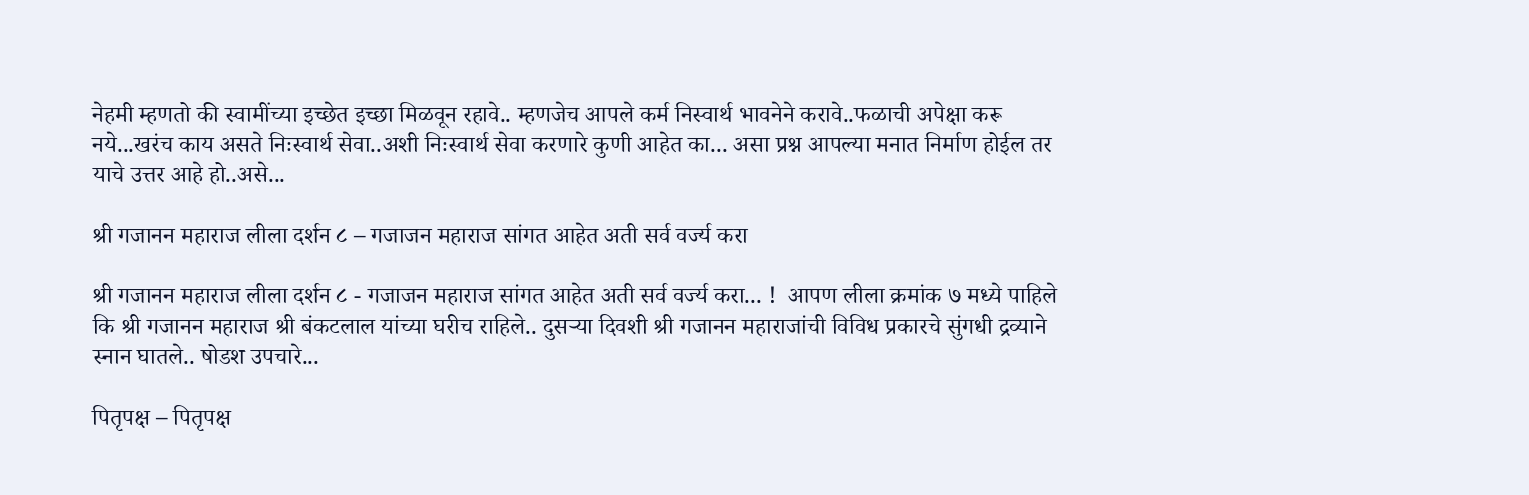नेहमी म्हणतो की स्वामींच्या इच्छेत इच्छा मिळवून रहावे.. म्हणजेच आपले कर्म निस्वार्थ भावनेने करावे..फळाची अपेक्षा करू नये...खरंच काय असते निःस्वार्थ सेवा..अशी निःस्वार्थ सेवा करणारे कुणी आहेत का... असा प्रश्न आपल्या मनात निर्माण होईल तर याचे उत्तर आहे हो..असे...

श्री गजानन महाराज लीला दर्शन ८ – गजाजन महाराज सांगत आहेत अती सर्व वर्ज्य करा

श्री गजानन महाराज लीला दर्शन ८ - गजाजन महाराज सांगत आहेत अती सर्व वर्ज्य करा... !  आपण लीला क्रमांक ७ मध्ये पाहिले कि श्री गजानन महाराज श्री बंकटलाल यांच्या घरीच राहिले.. दुसऱ्या दिवशी श्री गजानन महाराजांची विविध प्रकारचे सुंगधी द्रव्याने स्नान घातले.. षोडश उपचारे...

पितृपक्ष – पितृपक्ष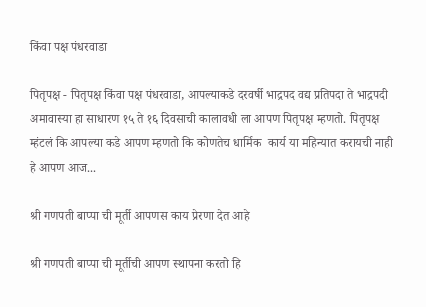किंवा पक्ष पंधरवाडा

पितृपक्ष - पितृपक्ष किंवा पक्ष पंधरवाडा, आपल्याकडे दरवर्षी भाद्रपद वद्य प्रतिपदा ते भाद्रपदी अमावास्या हा साधारण १५ ते १६ दिवसाची कालावधी ला आपण पितृपक्ष म्हणतो. पितृपक्ष म्हंटलं कि आपल्या कडे आपण म्हणतो कि कोणतेच धार्मिक  कार्य या महिन्यात करायची नाही हे आपण आज...

श्री गणपती बाप्पा ची मूर्ती आपणस काय प्रेरणा देत आहे

श्री गणपती बाप्पा ची मूर्तीची आपण स्थापना करतो हि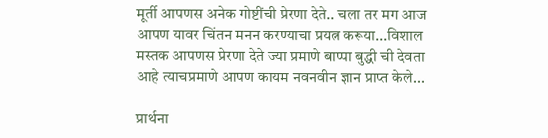मूर्ती आपणस अनेक गोष्टींची प्रेरणा देते.. चला तर मग आज आपण यावर चिंतन मनन करण्याचा प्रयत्न करूया...विशाल मस्तक आपणस प्रेरणा देते ज्या प्रमाणे बाप्पा बुद्धी ची देवता आहे त्याचप्रमाणे आपण कायम नवनवीन ज्ञान प्राप्त केले...

प्रार्थना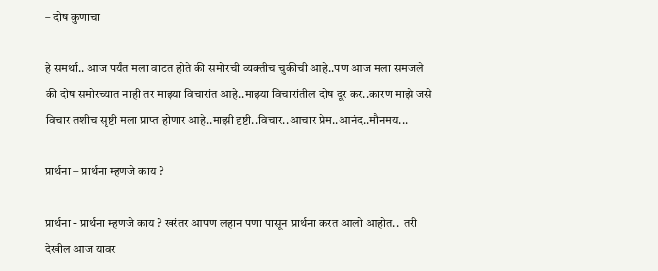– दोष कुणाचा

हे समर्था.. आज पर्यंत मला वाटत होते की समोरची व्यक्तीच चुकीची आहे..पण आज मला समजले की दोष समोरच्यात नाही तर माझ्या विचारांत आहे..माझ्या विचारांतील दोष दूर कर..कारण माझे जसे विचार तशीच सृष्टी मला प्राप्त होणार आहे..माझी दृष्टी..विचार..आचार प्रेम..आनंद..मौनमय...

प्रार्थना – प्रार्थना म्हणजे काय ?

प्रार्थना - प्रार्थना म्हणजे काय ? खरंतर आपण लहान पणा पासून प्रार्थना करत आलो आहोत..  तरी देखील आज यावर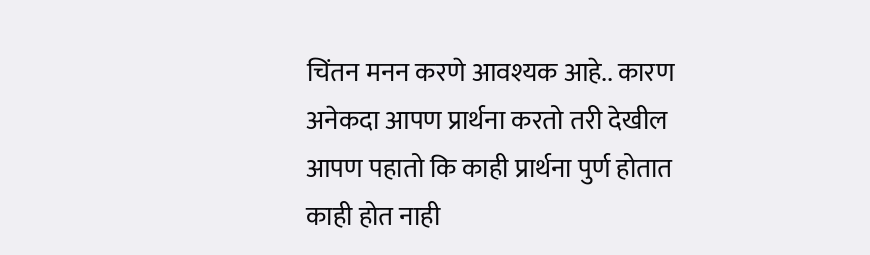चिंतन मनन करणे आवश्यक आहे.. कारण अनेकदा आपण प्रार्थना करतो तरी देखील आपण पहातो कि काही प्रार्थना पुर्ण होतात काही होत नाही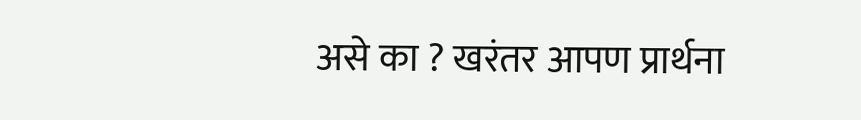असे का ? खरंतर आपण प्रार्थना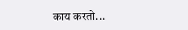काय करतो...